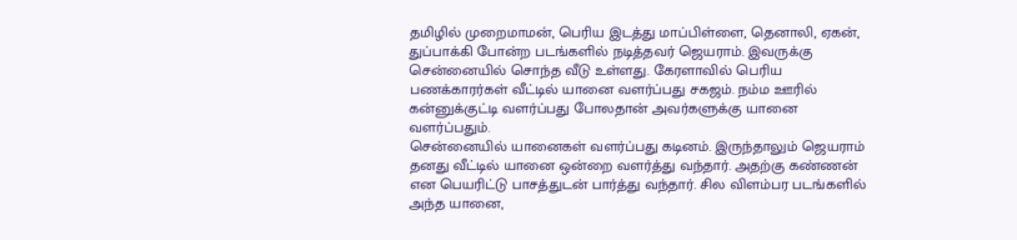தமிழில் முறைமாமன், பெரிய இடத்து மாப்பிள்ளை, தெனாலி, ஏகன், துப்பாக்கி போன்ற படங்களில் நடித்தவர் ஜெயராம். இவருக்கு சென்னையில் சொந்த வீடு உள்ளது. கேரளாவில் பெரிய பணக்காரர்கள் வீட்டில் யானை வளர்ப்பது சகஜம். நம்ம ஊரில் கன்னுக்குட்டி வளர்ப்பது போலதான் அவர்களுக்கு யானை வளர்ப்பதும்.
சென்னையில் யானைகள் வளர்ப்பது கடினம். இருந்தாலும் ஜெயராம் தனது வீட்டில் யானை ஒன்றை வளர்த்து வந்தார். அதற்கு கண்ணன் என பெயரிட்டு பாசத்துடன் பார்த்து வந்தார். சில விளம்பர படங்களில் அந்த யானை,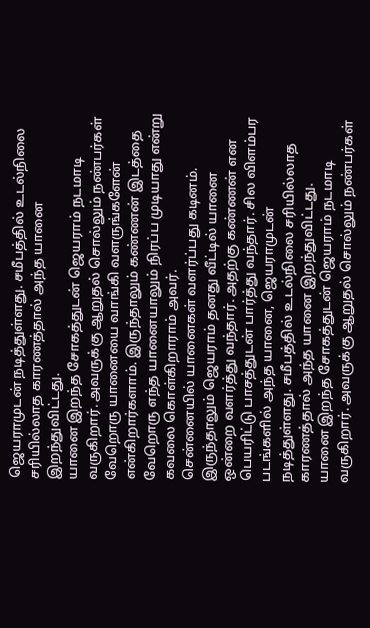ஜெயராமுடன் நடித்துள்ளது. சமீபத்தில் உடல்நிலை சரியில்லாத காரணத்தால் அந்த யானை இறந்துவிட்டது.
யானை இறந்த சோகத்துடன் ஜெயராம் நடமாடி வருகிறார். அவருக்கு ஆறுதல் சொல்லும் நண்பர்கள் வேறொரு யானையை வாங்கி வளருங்களேன் என்கிறார்களாம். இருந்தாலும் கண்ணன் இடத்தை வேறொரு எந்த யானையாலும் நிரப்ப முடியாது என்று கவலை கொள்கிறாராம் அவர்.
சென்னையில் யானைகள் வளர்ப்பது கடினம். இருந்தாலும் ஜெயராம் தனது வீட்டில் யானை ஒன்றை வளர்த்து வந்தார். அதற்கு கண்ணன் என பெயரிட்டு பாசத்துடன் பார்த்து வந்தார். சில விளம்பர படங்களில் அந்த யானை, ஜெயராமுடன் நடித்துள்ளது. சமீபத்தில் உடல்நிலை சரியில்லாத காரணத்தால் அந்த யானை இறந்துவிட்டது.
யானை இறந்த சோகத்துடன் ஜெயராம் நடமாடி வருகிறார். அவருக்கு ஆறுதல் சொல்லும் நண்பர்கள்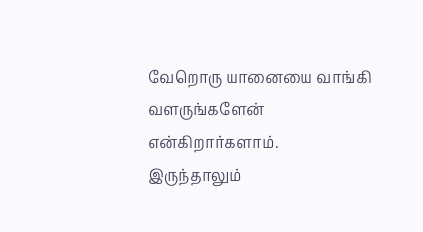வேறொரு யானையை வாங்கி வளருங்களேன் என்கிறார்களாம். இருந்தாலும்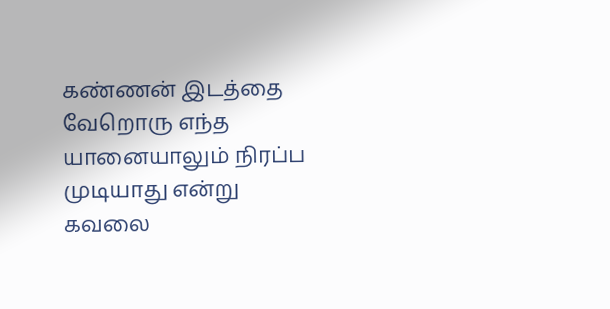கண்ணன் இடத்தை வேறொரு எந்த யானையாலும் நிரப்ப முடியாது என்று கவலை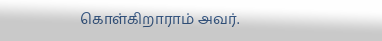கொள்கிறாராம் அவர்.